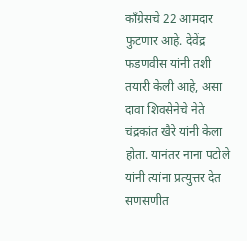काँग्रेसचे 22 आमदार फुटणार आहे. देवेंद्र फडणवीस यांनी तशी तयारी केली आहे, असा दावा शिवसेनेचे नेते चंद्रकांत खैरे यांनी केला होता. यानंतर नाना पटोले यांनी त्यांना प्रत्युत्तर देत सणसणीत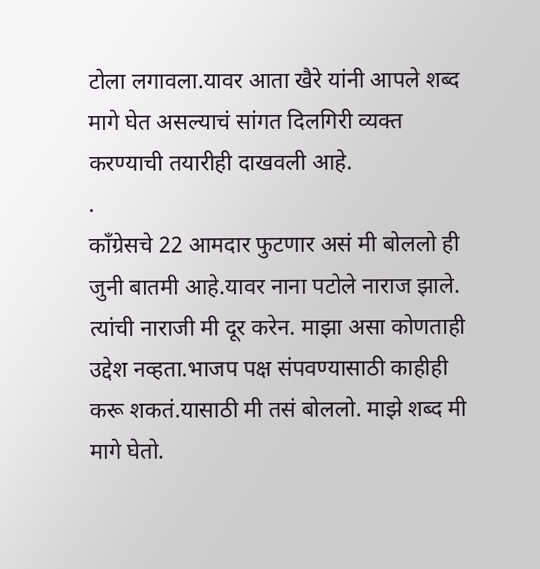टोला लगावला.यावर आता खैरे यांनी आपले शब्द मागे घेत असल्याचं सांगत दिलगिरी व्यक्त करण्याची तयारीही दाखवली आहे.
.
काँग्रेसचे 22 आमदार फुटणार असं मी बोललो ही जुनी बातमी आहे.यावर नाना पटोले नाराज झाले. त्यांची नाराजी मी दूर करेन. माझा असा कोणताही उद्देश नव्हता.भाजप पक्ष संपवण्यासाठी काहीही करू शकतं.यासाठी मी तसं बोललो. माझे शब्द मी मागे घेतो.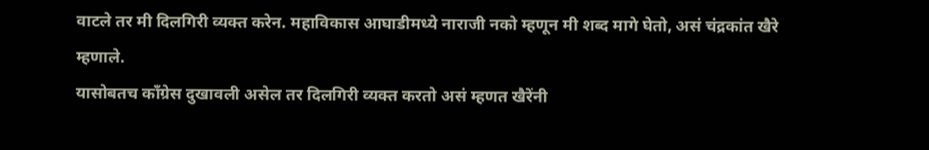वाटले तर मी दिलगिरी व्यक्त करेन. महाविकास आघाडीमध्ये नाराजी नको म्हणून मी शब्द मागे घेतो, असं चंद्रकांत खैरे म्हणाले.
यासोबतच काँग्रेस दुखावली असेल तर दिलगिरी व्यक्त करतो असं म्हणत खैरेंनी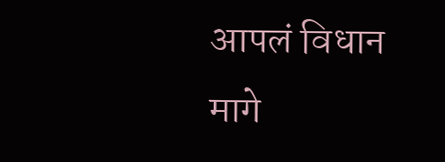आपलं विधान मागे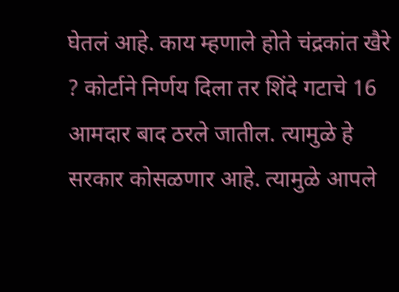घेतलं आहे. काय म्हणाले होते चंद्रकांत खैरे ? कोर्टाने निर्णय दिला तर शिंदे गटाचे 16 आमदार बाद ठरले जातील. त्यामुळे हे सरकार कोसळणार आहे. त्यामुळे आपले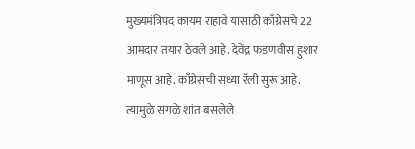मुख्यमंत्रिपद कायम राहावे यासाठी काँग्रेसचे 22 आमदार तयार ठेवले आहे. देवेंद्र फडणवीस हुशार माणूस आहे. काँग्रेसची सध्या रॅली सुरू आहे. त्यामुळे सगळे शांत बसलेले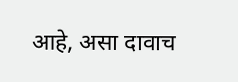आहे, असा दावाच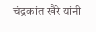चंद्रकांत खैरे यांनी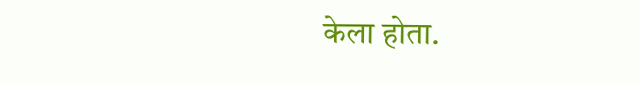केला होता.